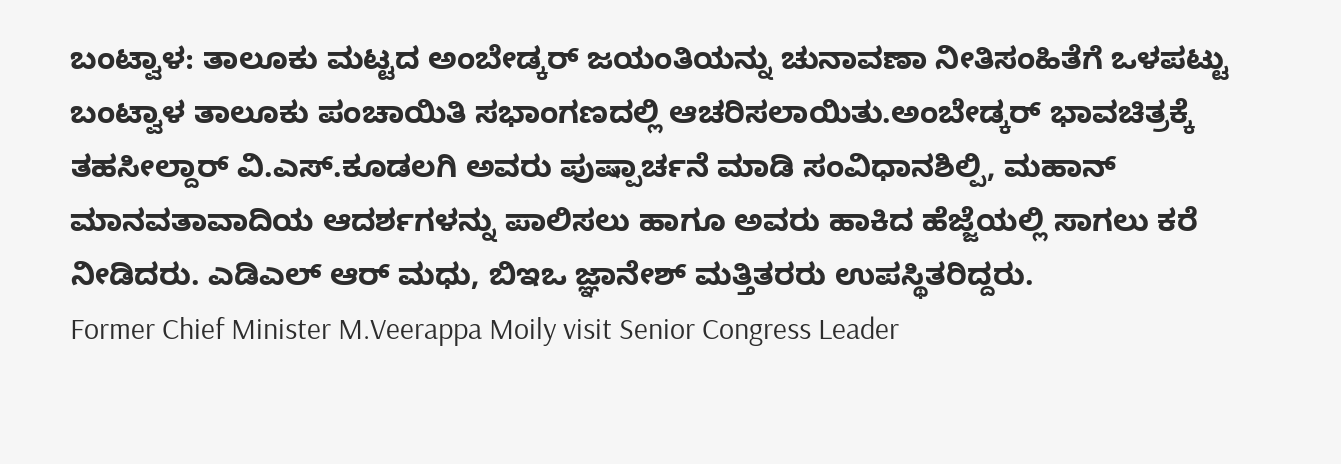ಬಂಟ್ವಾಳ: ತಾಲೂಕು ಮಟ್ಟದ ಅಂಬೇಡ್ಕರ್ ಜಯಂತಿಯನ್ನು ಚುನಾವಣಾ ನೀತಿಸಂಹಿತೆಗೆ ಒಳಪಟ್ಟು ಬಂಟ್ವಾಳ ತಾಲೂಕು ಪಂಚಾಯಿತಿ ಸಭಾಂಗಣದಲ್ಲಿ ಆಚರಿಸಲಾಯಿತು.ಅಂಬೇಡ್ಕರ್ ಭಾವಚಿತ್ರಕ್ಕೆ ತಹಸೀಲ್ದಾರ್ ವಿ.ಎಸ್.ಕೂಡಲಗಿ ಅವರು ಪುಷ್ಪಾರ್ಚನೆ ಮಾಡಿ ಸಂವಿಧಾನಶಿಲ್ಪಿ, ಮಹಾನ್ ಮಾನವತಾವಾದಿಯ ಆದರ್ಶಗಳನ್ನು ಪಾಲಿಸಲು ಹಾಗೂ ಅವರು ಹಾಕಿದ ಹೆಜ್ಜೆಯಲ್ಲಿ ಸಾಗಲು ಕರೆ ನೀಡಿದರು. ಎಡಿಎಲ್ ಆರ್ ಮಧು, ಬಿಇಒ ಜ್ಞಾನೇಶ್ ಮತ್ತಿತರರು ಉಪಸ್ಥಿತರಿದ್ದರು.
Former Chief Minister M.Veerappa Moily visit Senior Congress Leader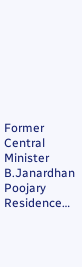Former Central Minister B.Janardhan Poojary Residence…